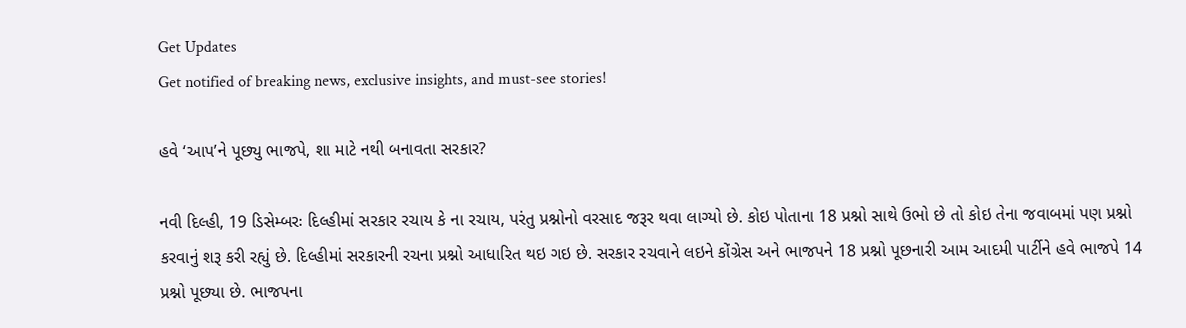Get Updates
Get notified of breaking news, exclusive insights, and must-see stories!

હવે ‘આપ’ને પૂછ્યુ ભાજપે, શા માટે નથી બનાવતા સરકાર?

નવી દિલ્હી, 19 ડિસેમ્બરઃ દિલ્હીમાં સરકાર રચાય કે ના રચાય, પરંતુ પ્રશ્નોનો વરસાદ જરૂર થવા લાગ્યો છે. કોઇ પોતાના 18 પ્રશ્નો સાથે ઉભો છે તો કોઇ તેના જવાબમાં પણ પ્રશ્નો કરવાનું શરૂ કરી રહ્યું છે. દિલ્હીમાં સરકારની રચના પ્રશ્નો આધારિત થઇ ગઇ છે. સરકાર રચવાને લઇને કોંગ્રેસ અને ભાજપને 18 પ્રશ્નો પૂછનારી આમ આદમી પાર્ટીને હવે ભાજપે 14 પ્રશ્નો પૂછ્યા છે. ભાજપના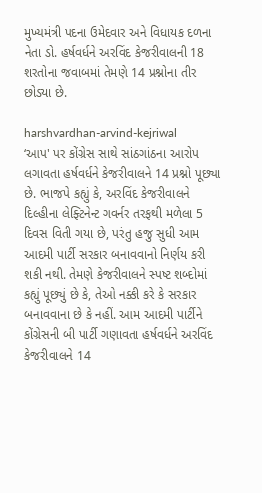મુખ્યમંત્રી પદના ઉમેદવાર અને વિધાયક દળના નેતા ડો. હર્ષવર્ધને અરવિંદ કેજરીવાલની 18 શરતોના જવાબમાં તેમણે 14 પ્રશ્નોના તીર છોડ્યા છે.

harshvardhan-arvind-kejriwal
‘આપ' પર કોંગ્રેસ સાથે સાંઠગાંઠના આરોપ લગાવતા હર્ષવર્ધને કેજરીવાલને 14 પ્રશ્નો પૂછ્યા છે. ભાજપે કહ્યું કે, અરવિંદ કેજરીવાલને દિલ્હીના લેફ્ટિનેન્ટ ગવર્નર તરફથી મળેલા 5 દિવસ વિતી ગયા છે, પરંતુ હજુ સુધી આમ આદમી પાર્ટી સરકાર બનાવવાનો નિર્ણય કરી શકી નથી. તેમણે કેજરીવાલને સ્પષ્ટ શબ્દોમાં કહ્યું પૂછ્યું છે કે, તેઓ નક્કી કરે કે સરકાર બનાવવાના છે કે નહીં. આમ આદમી પાર્ટીને કોંગ્રેસની બી પાર્ટી ગણાવતા હર્ષવર્ધને અરવિંદ કેજરીવાલને 14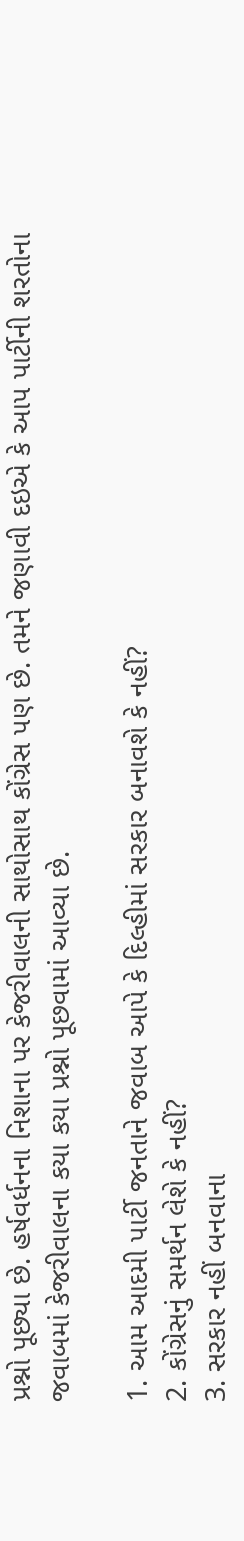પ્રશ્નો પૂછ્યા છે. હર્ષવર્ધનના નિશાના પર કેજરીવાલની સાથોસાથ કોંગ્રેસ પણ છે. તમને જણાવી દઇએ કે આપ પાર્ટીની શરતોના જવાબમાં કેજરીવાલના કયા કયા પ્રશ્નો પૂછવામાં આવ્યા છે.

1. આમ આદમી પાર્ટી જનતાને જવાબ આપે કે દિલ્હીમાં સરકાર બનાવશે કે નહીં?
2. કોંગ્રેસનું સમર્થન લેશે કે નહીં?
3. સરકાર નહીં બનવાના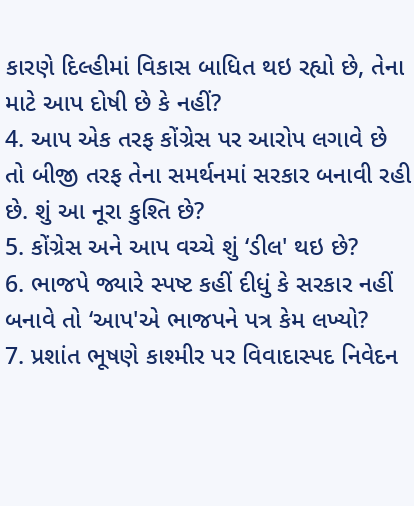કારણે દિલ્હીમાં વિકાસ બાધિત થઇ રહ્યો છે, તેના માટે આપ દોષી છે કે નહીં?
4. આપ એક તરફ કોંગ્રેસ પર આરોપ લગાવે છે તો બીજી તરફ તેના સમર્થનમાં સરકાર બનાવી રહી છે. શું આ નૂરા કુશ્તિ છે?
5. કોંગ્રેસ અને આપ વચ્ચે શું ‘ડીલ' થઇ છે?
6. ભાજપે જ્યારે સ્પષ્ટ કહીં દીધું કે સરકાર નહીં બનાવે તો ‘આપ'એ ભાજપને પત્ર કેમ લખ્યો?
7. પ્રશાંત ભૂષણે કાશ્મીર પર વિવાદાસ્પદ નિવેદન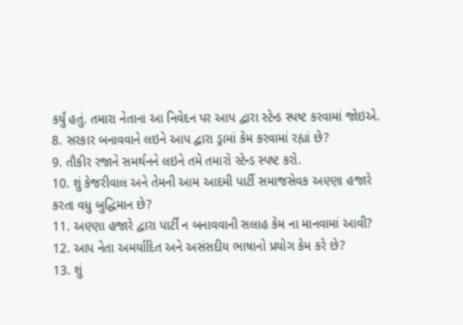કર્યું હતું. તમારા નેતાના આ નિવેદન પર આપ દ્વારા સ્ટેન્ડ સ્પષ્ટ કરવામાં જોઇએ.
8. સરકાર બનાવવાને લઇને આપ દ્વારા ડ્રામાં કેમ કરવામાં રહ્યાં છે?
9. તૌકીર રજાને સમર્થનને લઇને તમે તમારો સ્ટેન્ડ સ્પષ્ટ કરો.
10. શું કેજરીવાલ અને તેમની આમ આદમી પાર્ટી સમાજસેવક અણ્ણા હજારે કરતા વધુ બુદ્ધિમાન છે?
11. અણ્ણા હજારે દ્વારા પાર્ટી ન બનાવવાની સલાહ કેમ ના માનવામાં આવી?
12. આપ નેતા અમર્યાદિત અને અસંસદીય ભાષાનો પ્રયોગ કેમ કરે છે?
13. શું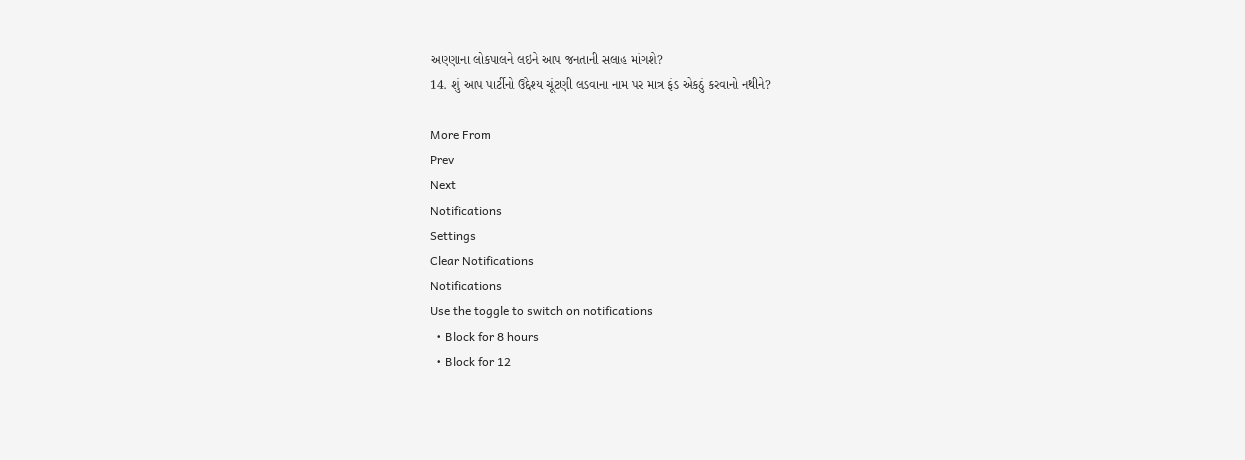અણ્ણાના લોકપાલને લઇને આપ જનતાની સલાહ માંગશે?
14. શું આપ પાર્ટીનો ઉદ્દેશ્ય ચૂંટણી લડવાના નામ પર માત્ર ફંડ એકઠું કરવાનો નથીને?

More From
Prev
Next
Notifications
Settings
Clear Notifications
Notifications
Use the toggle to switch on notifications
  • Block for 8 hours
  • Block for 12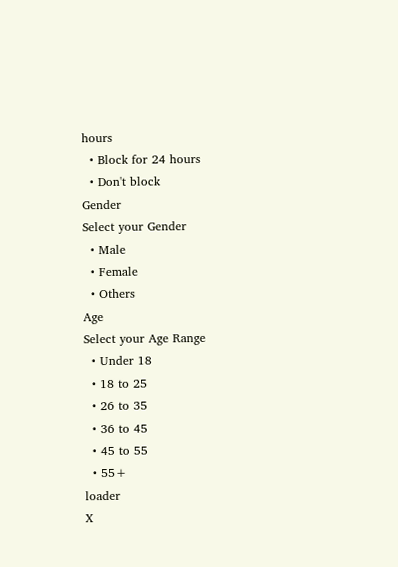hours
  • Block for 24 hours
  • Don't block
Gender
Select your Gender
  • Male
  • Female
  • Others
Age
Select your Age Range
  • Under 18
  • 18 to 25
  • 26 to 35
  • 36 to 45
  • 45 to 55
  • 55+
loader
X